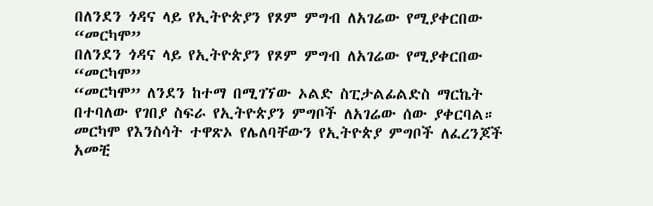በለንደን ጎዳና ላይ የኢትዮጵያን የጾም ምግብ ለአገሬው የሚያቀርበው “መርካሞ”
በለንደን ጎዳና ላይ የኢትዮጵያን የጾም ምግብ ለአገሬው የሚያቀርበው “መርካሞ”
“መርካሞ” ለንደን ከተማ በሚገኘው ኦልድ ስፒታልፊልድስ ማርኬት በተባለው የገበያ ስፍራ የኢትዮጵያን ምግቦች ለአገሬው ሰው ያቀርባል።
መርካሞ የእንስሳት ተዋጽኦ የሌለባቸውን የኢትዮጵያ ምግቦች ለፈረንጆች አመቺ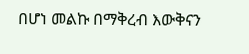በሆነ መልኩ በማቅረብ እውቅናን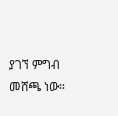ያገኘ ምግብ መሸጫ ነው።